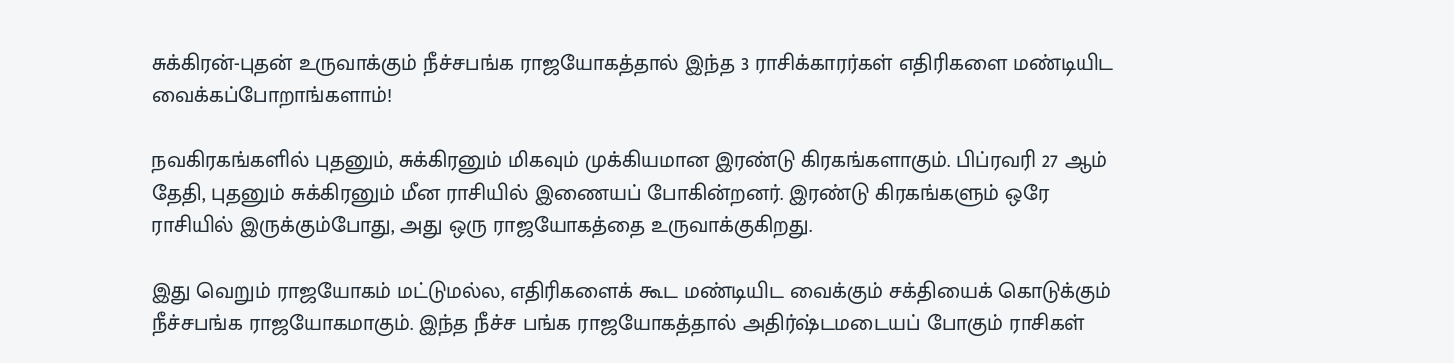சுக்கிரன்-புதன் உருவாக்கும் நீச்சபங்க ராஜயோகத்தால் இந்த 3 ராசிக்காரர்கள் எதிரிகளை மண்டியிட வைக்கப்போறாங்களாம்!

நவகிரகங்களில் புதனும், சுக்கிரனும் மிகவும் முக்கியமான இரண்டு கிரகங்களாகும். பிப்ரவரி 27 ஆம் தேதி, புதனும் சுக்கிரனும் மீன ராசியில் இணையப் போகின்றனர். இரண்டு கிரகங்களும் ஒரே ராசியில் இருக்கும்போது, அது ஒரு ராஜயோகத்தை உருவாக்குகிறது.

இது வெறும் ராஜயோகம் மட்டுமல்ல, எதிரிகளைக் கூட மண்டியிட வைக்கும் சக்தியைக் கொடுக்கும் நீச்சபங்க ராஜயோகமாகும். இந்த நீச்ச பங்க ராஜயோகத்தால் அதிர்ஷ்டமடையப் போகும் ராசிகள்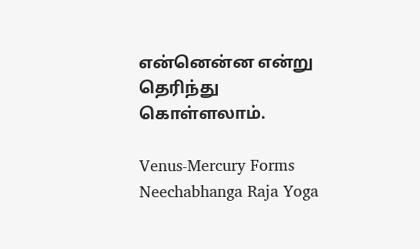என்னென்ன என்று தெரிந்து கொள்ளலாம்.

Venus-Mercury Forms Neechabhanga Raja Yoga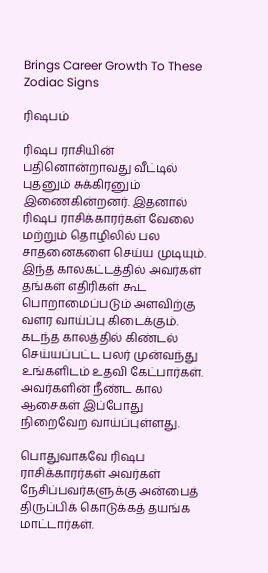Brings Career Growth To These Zodiac Signs

ரிஷபம்

ரிஷப ராசியின் பதினொன்றாவது வீட்டில் புதனும் சுக்கிரனும் இணைகின்றனர். இதனால் ரிஷப ராசிக்காரர்கள் வேலை மற்றும் தொழிலில் பல சாதனைகளை செய்ய முடியும். இந்த காலகட்டத்தில் அவர்கள் தங்கள் எதிரிகள் கூட பொறாமைப்படும் அளவிற்கு வளர வாய்ப்பு கிடைக்கும். கடந்த காலத்தில் கிண்டல் செய்யப்பட்ட பலர் முன்வந்து உங்களிடம் உதவி கேட்பார்கள். அவர்களின் நீண்ட கால ஆசைகள் இப்போது நிறைவேற வாய்ப்புள்ளது.

பொதுவாகவே ரிஷப ராசிக்காரர்கள் அவர்கள் நேசிப்பவர்களுக்கு அன்பைத் திருப்பிக் கொடுக்கத் தயங்க மாட்டார்கள்.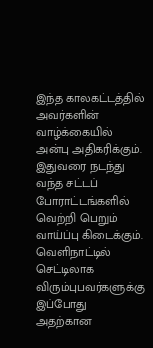இந்த காலகட்டத்தில் அவர்களின் வாழ்க்கையில் அன்பு அதிகரிக்கும். இதுவரை நடந்து வந்த சட்டப் போராட்டங்களில் வெற்றி பெறும் வாய்ப்பு கிடைக்கும். வெளிநாட்டில் செட்டிலாக விரும்புபவர்களுக்கு இப்போது அதற்கான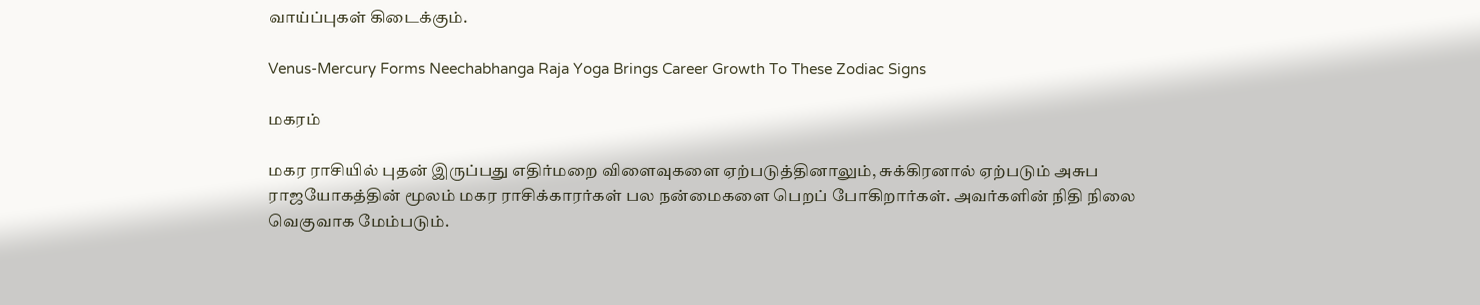வாய்ப்புகள் கிடைக்கும்.

Venus-Mercury Forms Neechabhanga Raja Yoga Brings Career Growth To These Zodiac Signs

மகரம்

மகர ராசியில் புதன் இருப்பது எதிர்மறை விளைவுகளை ஏற்படுத்தினாலும், சுக்கிரனால் ஏற்படும் அசுப ராஜயோகத்தின் மூலம் மகர ராசிக்காரர்கள் பல நன்மைகளை பெறப் போகிறார்கள். அவர்களின் நிதி நிலை வெகுவாக மேம்படும்.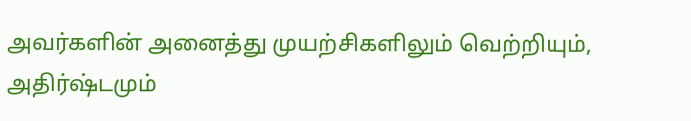அவர்களின் அனைத்து முயற்சிகளிலும் வெற்றியும், அதிர்ஷ்டமும்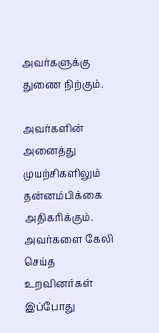அவர்களுக்கு துணை நிற்கும்.

அவர்களின் அனைத்து முயற்சிகளிலும் தன்னம்பிக்கை அதிகரிக்கும். அவர்களை கேலி செய்த உறவினர்கள் இப்போது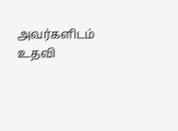அவர்களிடம் உதவி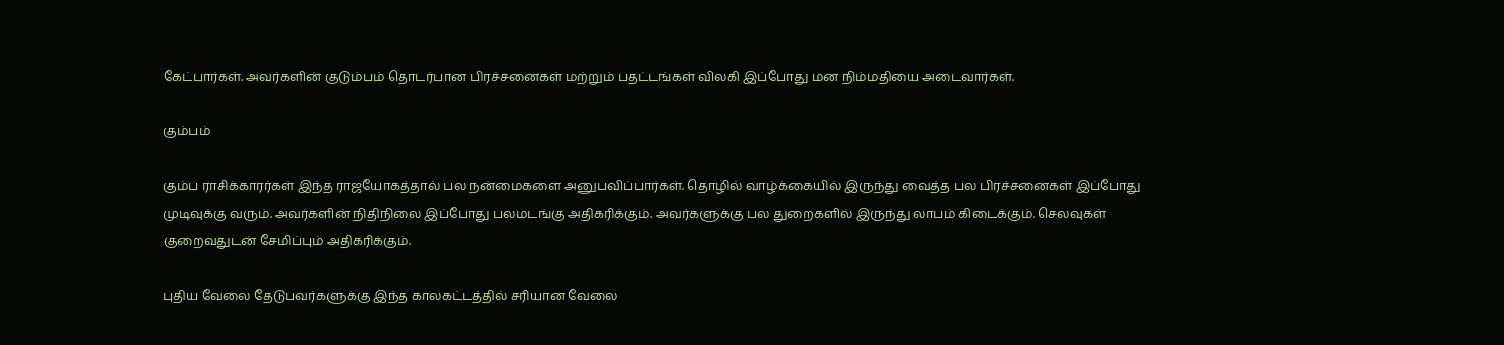கேட்பார்கள். அவர்களின் குடும்பம் தொடர்பான பிரச்சனைகள் மற்றும் பதட்டங்கள் விலகி இப்போது மன நிம்மதியை அடைவார்கள்.

கும்பம்

கும்ப ராசிக்காரர்கள் இந்த ராஜயோகத்தால் பல நன்மைகளை அனுபவிப்பார்கள். தொழில் வாழ்க்கையில் இருந்து வைத்த பல பிரச்சனைகள் இப்போது முடிவுக்கு வரும். அவர்களின் நிதிநிலை இப்போது பலமடங்கு அதிகரிக்கும். அவர்களுக்கு பல துறைகளில் இருந்து லாபம் கிடைக்கும். செலவுகள் குறைவதுடன் சேமிப்பும் அதிகரிக்கும்.

புதிய வேலை தேடுபவர்களுக்கு இந்த காலகட்டத்தில் சரியான வேலை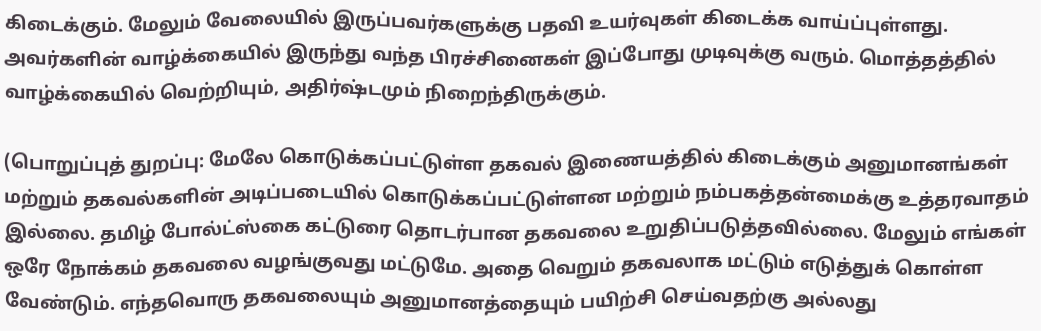கிடைக்கும். மேலும் வேலையில் இருப்பவர்களுக்கு பதவி உயர்வுகள் கிடைக்க வாய்ப்புள்ளது. அவர்களின் வாழ்க்கையில் இருந்து வந்த பிரச்சினைகள் இப்போது முடிவுக்கு வரும். மொத்தத்தில் வாழ்க்கையில் வெற்றியும், அதிர்ஷ்டமும் நிறைந்திருக்கும்.

(பொறுப்புத் துறப்பு: மேலே கொடுக்கப்பட்டுள்ள தகவல் இணையத்தில் கிடைக்கும் அனுமானங்கள் மற்றும் தகவல்களின் அடிப்படையில் கொடுக்கப்பட்டுள்ளன மற்றும் நம்பகத்தன்மைக்கு உத்தரவாதம் இல்லை. தமிழ் போல்ட்ஸ்கை கட்டுரை தொடர்பான தகவலை உறுதிப்படுத்தவில்லை. மேலும் எங்கள் ஒரே நோக்கம் தகவலை வழங்குவது மட்டுமே. அதை வெறும் தகவலாக மட்டும் எடுத்துக் கொள்ள வேண்டும். எந்தவொரு தகவலையும் அனுமானத்தையும் பயிற்சி செய்வதற்கு அல்லது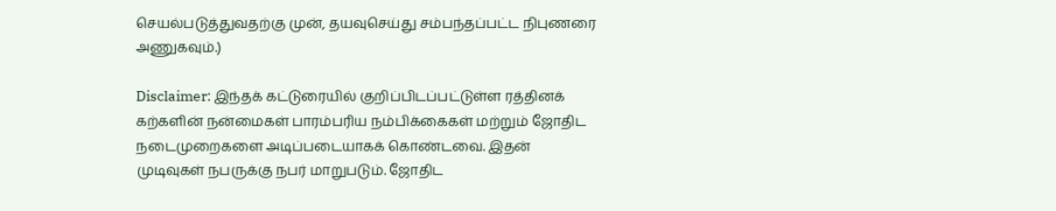செயல்படுத்துவதற்கு முன், தயவுசெய்து சம்பந்தப்பட்ட நிபுணரை அணுகவும்.)

Disclaimer: இந்தக் கட்டுரையில் குறிப்பிடப்பட்டுள்ள ரத்தினக் கற்களின் நன்மைகள் பாரம்பரிய நம்பிக்கைகள் மற்றும் ஜோதிட நடைமுறைகளை அடிப்படையாகக் கொண்டவை. இதன் முடிவுகள் நபருக்கு நபர் மாறுபடும். ஜோதிட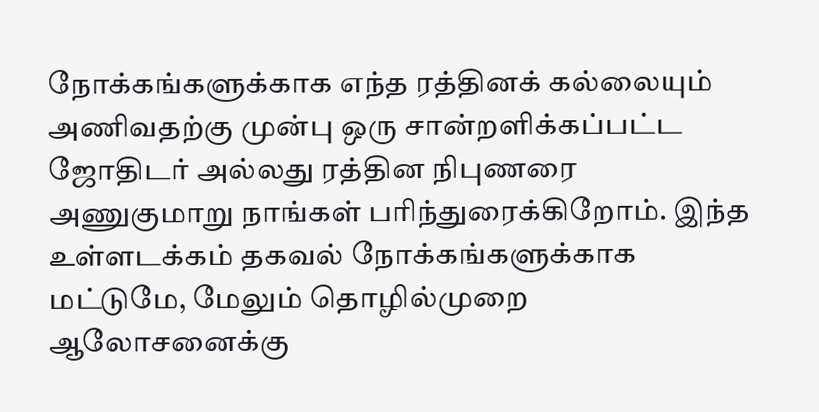நோக்கங்களுக்காக எந்த ரத்தினக் கல்லையும் அணிவதற்கு முன்பு ஒரு சான்றளிக்கப்பட்ட ஜோதிடர் அல்லது ரத்தின நிபுணரை அணுகுமாறு நாங்கள் பரிந்துரைக்கிறோம். இந்த உள்ளடக்கம் தகவல் நோக்கங்களுக்காக மட்டுமே, மேலும் தொழில்முறை ஆலோசனைக்கு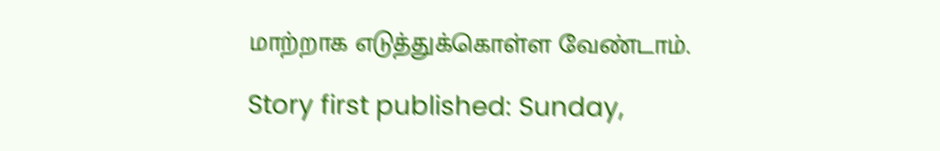மாற்றாக எடுத்துக்கொள்ள வேண்டாம்.

Story first published: Sunday,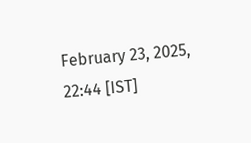February 23, 2025, 22:44 [IST]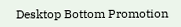Desktop Bottom Promotion